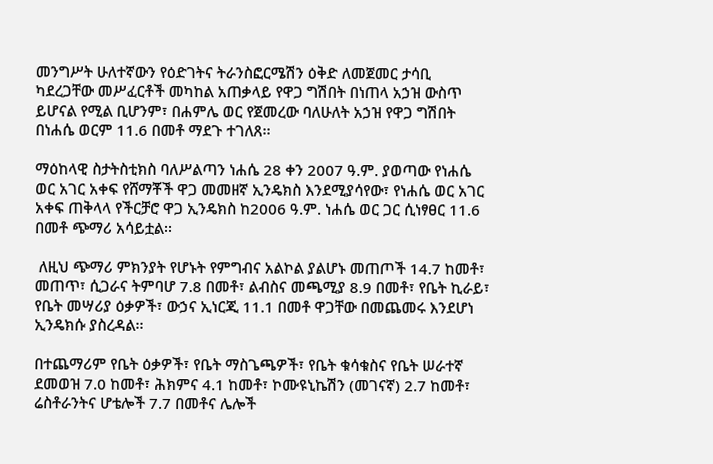መንግሥት ሁለተኛውን የዕድገትና ትራንስፎርሜሽን ዕቅድ ለመጀመር ታሳቢ ካደረጋቸው መሥፈርቶች መካከል አጠቃላይ የዋጋ ግሽበት በነጠላ አኃዝ ውስጥ ይሆናል የሚል ቢሆንም፣ በሐምሌ ወር የጀመረው ባለሁለት አኃዝ የዋጋ ግሽበት በነሐሴ ወርም 11.6 በመቶ ማደጉ ተገለጸ፡፡

ማዕከላዊ ስታትስቲክስ ባለሥልጣን ነሐሴ 28 ቀን 2007 ዓ.ም. ያወጣው የነሐሴ ወር አገር አቀፍ የሸማቾች ዋጋ መመዘኛ ኢንዴክስ እንደሚያሳየው፣ የነሐሴ ወር አገር አቀፍ ጠቅላላ የችርቻሮ ዋጋ ኢንዴክስ ከ2006 ዓ.ም. ነሐሴ ወር ጋር ሲነፃፀር 11.6 በመቶ ጭማሪ አሳይቷል፡፡

 ለዚህ ጭማሪ ምክንያት የሆኑት የምግብና አልኮል ያልሆኑ መጠጦች 14.7 ከመቶ፣ መጠጥ፣ ሲጋራና ትምባሆ 7.8 በመቶ፣ ልብስና መጫሚያ 8.9 በመቶ፣ የቤት ኪራይ፣ የቤት መሣሪያ ዕቃዎች፣ ውኃና ኢነርጂ 11.1 በመቶ ዋጋቸው በመጨመሩ እንደሆነ ኢንዴክሱ ያስረዳል፡፡

በተጨማሪም የቤት ዕቃዎች፣ የቤት ማስጌጫዎች፣ የቤት ቁሳቁስና የቤት ሠራተኛ ደመወዝ 7.0 ከመቶ፣ ሕክምና 4.1 ከመቶ፣ ኮሙዩኒኬሽን (መገናኛ) 2.7 ከመቶ፣ ሬስቶራንትና ሆቴሎች 7.7 በመቶና ሌሎች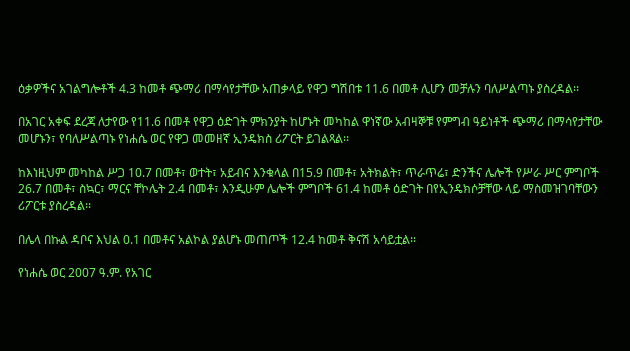ዕቃዎችና አገልግሎቶች 4.3 ከመቶ ጭማሪ በማሳየታቸው አጠቃላይ የዋጋ ግሽበቱ 11.6 በመቶ ሊሆን መቻሉን ባለሥልጣኑ ያስረዳል፡፡

በአገር አቀፍ ደረጃ ለታየው የ11.6 በመቶ የዋጋ ዕድገት ምክንያት ከሆኑት መካከል ዋነኛው አብዛኞቹ የምግብ ዓይነቶች ጭማሪ በማሳየታቸው መሆኑን፣ የባለሥልጣኑ የነሐሴ ወር የዋጋ መመዘኛ ኢንዴክስ ሪፖርት ይገልጻል፡፡

ከእነዚህም መካከል ሥጋ 10.7 በመቶ፣ ወተት፣ አይብና እንቁላል በ15.9 በመቶ፣ አትክልት፣ ጥራጥሬ፣ ድንችና ሌሎች የሥራ ሥር ምግቦች 26.7 በመቶ፣ ስኳር፣ ማርና ቸኮሌት 2.4 በመቶ፣ እንዲሁም ሌሎች ምግቦች 61.4 ከመቶ ዕድገት በየኢንዴክሶቻቸው ላይ ማስመዝገባቸውን ሪፖርቱ ያስረዳል፡፡

በሌላ በኩል ዳቦና እህል 0.1 በመቶና አልኮል ያልሆኑ መጠጦች 12.4 ከመቶ ቅናሽ አሳይቷል፡፡

የነሐሴ ወር 2007 ዓ.ም. የአገር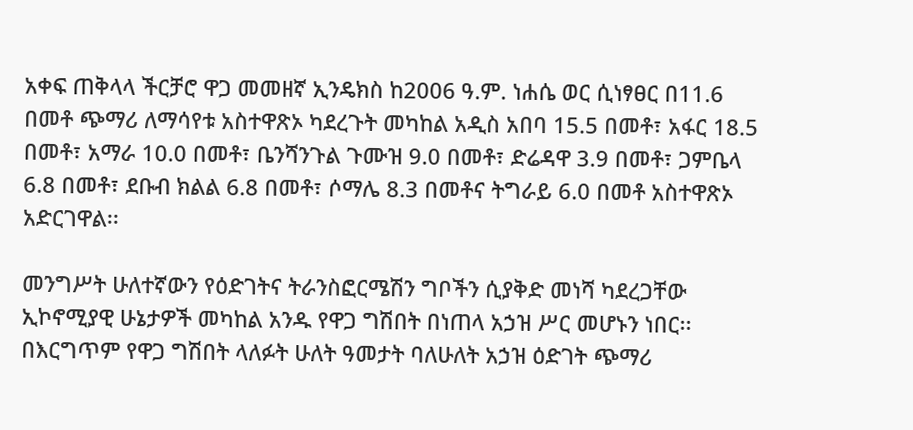አቀፍ ጠቅላላ ችርቻሮ ዋጋ መመዘኛ ኢንዴክስ ከ2006 ዓ.ም. ነሐሴ ወር ሲነፃፀር በ11.6 በመቶ ጭማሪ ለማሳየቱ አስተዋጽኦ ካደረጉት መካከል አዲስ አበባ 15.5 በመቶ፣ አፋር 18.5 በመቶ፣ አማራ 10.0 በመቶ፣ ቤንሻንጉል ጉሙዝ 9.0 በመቶ፣ ድሬዳዋ 3.9 በመቶ፣ ጋምቤላ 6.8 በመቶ፣ ደቡብ ክልል 6.8 በመቶ፣ ሶማሌ 8.3 በመቶና ትግራይ 6.0 በመቶ አስተዋጽኦ አድርገዋል፡፡

መንግሥት ሁለተኛውን የዕድገትና ትራንስፎርሜሽን ግቦችን ሲያቅድ መነሻ ካደረጋቸው ኢኮኖሚያዊ ሁኔታዎች መካከል አንዱ የዋጋ ግሽበት በነጠላ አኃዝ ሥር መሆኑን ነበር፡፡ በእርግጥም የዋጋ ግሽበት ላለፉት ሁለት ዓመታት ባለሁለት አኃዝ ዕድገት ጭማሪ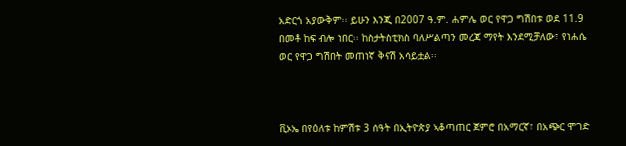አድርጎ አያውቅም፡፡ ይሁን እንጂ በ2007 ዓ.ም. ሐምሌ ወር የዋጋ ግሽበቱ ወደ 11.9 በመቶ ከፍ ብሎ ነበር፡፡ ከስታትስቲክስ ባለሥልጣን መረጃ ማየት እንደሚቻለው፣ የነሐሴ ወር የዋጋ ግሽበት መጠነኛ ቅናሽ አሳይቷል፡፡



ቪኦኤ በየዕለቱ ከምሽቱ 3 ሰዓት በኢትዮጵያ ኣቆጣጠር ጀምሮ በአማርኛ፣ በአጭር ሞገድ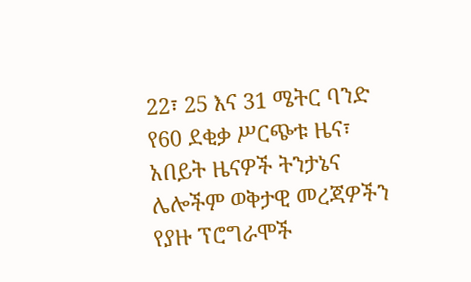22፣ 25 እና 31 ሜትር ባንድ የ60 ደቂቃ ሥርጭቱ ዜና፣ አበይት ዜናዎች ትንታኔና ሌሎችም ወቅታዊ መረጃዎችን የያዙ ፕሮግራሞች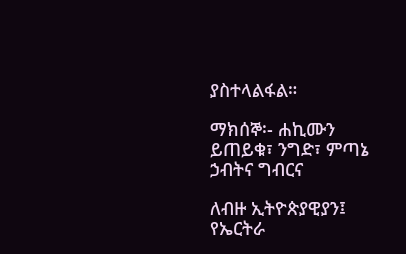ያስተላልፋል።

ማክሰኞ፡- ሐኪሙን ይጠይቁ፣ ንግድ፣ ምጣኔ ኃብትና ግብርና

ለብዙ ኢትዮጵያዊያን፤ የኤርትራ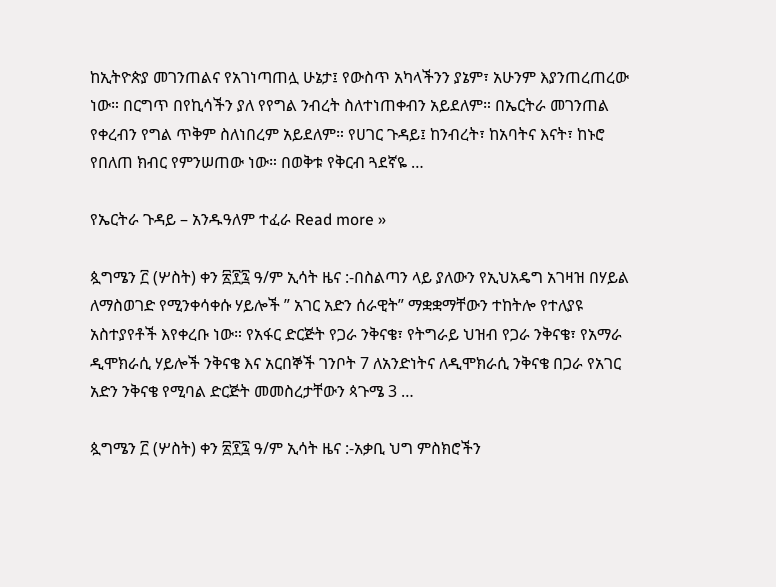ከኢትዮጵያ መገንጠልና የአገነጣጠሏ ሁኔታ፤ የውስጥ አካላችንን ያኔም፣ አሁንም እያንጠረጠረው ነው። በርግጥ በየኪሳችን ያለ የየግል ንብረት ስለተነጠቀብን አይደለም። በኤርትራ መገንጠል የቀረብን የግል ጥቅም ስለነበረም አይደለም። የሀገር ጉዳይ፤ ከንብረት፣ ከአባትና እናት፣ ከኑሮ የበለጠ ክብር የምንሠጠው ነው። በወቅቱ የቅርብ ጓደኛዬ …

የኤርትራ ጉዳይ – አንዱዓለም ተፈራ Read more »

ጷግሜን ፫ (ሦስት) ቀን ፳፻፯ ዓ/ም ኢሳት ዜና :-በስልጣን ላይ ያለውን የኢህአዴግ አገዛዝ በሃይል ለማስወገድ የሚንቀሳቀሱ ሃይሎች ” አገር አድን ሰራዊት” ማቋቋማቸውን ተከትሎ የተለያዩ አስተያየቶች እየቀረቡ ነው። የአፋር ድርጅት የጋራ ንቅናቄ፣ የትግራይ ህዝብ የጋራ ንቅናቄ፣ የአማራ ዲሞክራሲ ሃይሎች ንቅናቄ እና አርበኞች ገንቦት 7 ለአንድነትና ለዲሞክራሲ ንቅናቄ በጋራ የአገር አድን ንቅናቄ የሚባል ድርጅት መመስረታቸውን ጳጉሜ 3 …

ጷግሜን ፫ (ሦስት) ቀን ፳፻፯ ዓ/ም ኢሳት ዜና :-አቃቢ ህግ ምስክሮችን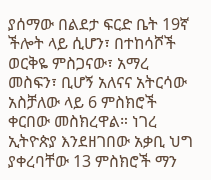ያሰማው በልደታ ፍርድ ቤት 19ኛ ችሎት ላይ ሲሆን፣ በተከሳሾች ወርቅዬ ምስጋናው፣ አማረ መስፍን፣ ቢሆኝ አለናና አትርሳው አስቻለው ላይ 6 ምስክሮች ቀርበው መስክረዋል። ነገረ ኢትዮጵያ እንደዘገበው አቃቢ ህግ ያቀረባቸው 13 ምስክሮች ማን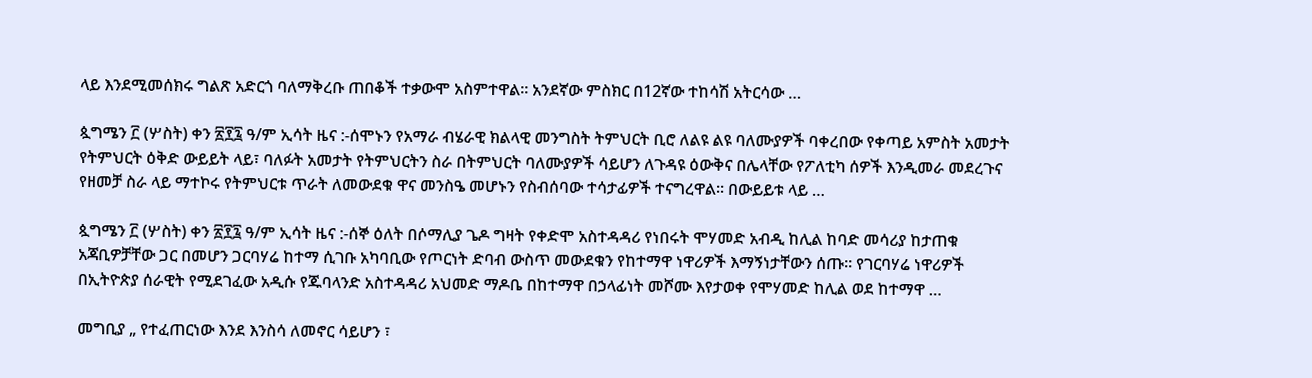ላይ እንደሚመሰክሩ ግልጽ አድርጎ ባለማቅረቡ ጠበቆች ተቃውሞ አስምተዋል። አንደኛው ምስክር በ12ኛው ተከሳሽ አትርሳው …

ጷግሜን ፫ (ሦስት) ቀን ፳፻፯ ዓ/ም ኢሳት ዜና :-ሰሞኑን የአማራ ብሄራዊ ክልላዊ መንግስት ትምህርት ቢሮ ለልዩ ልዩ ባለሙያዎች ባቀረበው የቀጣይ አምስት አመታት የትምህርት ዕቅድ ውይይት ላይ፣ ባለፉት አመታት የትምህርትን ስራ በትምህርት ባለሙያዎች ሳይሆን ለጉዳዩ ዕውቅና በሌላቸው የፖለቲካ ሰዎች እንዲመራ መደረጉና የዘመቻ ስራ ላይ ማተኮሩ የትምህርቱ ጥራት ለመውደቁ ዋና መንስዔ መሆኑን የስብሰባው ተሳታፊዎች ተናግረዋል፡፡ በውይይቱ ላይ …

ጷግሜን ፫ (ሦስት) ቀን ፳፻፯ ዓ/ም ኢሳት ዜና :-ሰኞ ዕለት በሶማሊያ ጌዶ ግዛት የቀድሞ አስተዳዳሪ የነበሩት ሞሃመድ አብዲ ከሊል ከባድ መሳሪያ ከታጠቁ አጃቢዎቻቸው ጋር በመሆን ጋርባሃሬ ከተማ ሲገቡ አካባቢው የጦርነት ድባብ ውስጥ መውደቁን የከተማዋ ነዋሪዎች እማኝነታቸውን ሰጡ። የገርባሃሬ ነዋሪዎች በኢትዮጵያ ሰራዊት የሚደገፈው አዲሱ የጁባላንድ አስተዳዳሪ አህመድ ማዶቤ በከተማዋ በኃላፊነት መሾሙ እየታወቀ የሞሃመድ ከሊል ወደ ከተማዋ …

መግቢያ „ የተፈጠርነው እንደ እንስሳ ለመኖር ሳይሆን ፣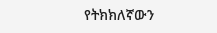የትክክለኛውን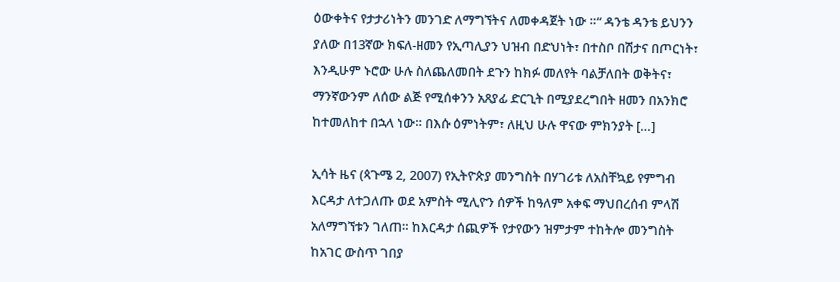ዕውቀትና የታታሪነትን መንገድ ለማግኘትና ለመቀዳጀት ነው ።“ ዳንቴ ዳንቴ ይህንን ያለው በ13ኛው ክፍለ-ዘመን የኢጣሊያን ህዝብ በድህነት፣ በተስቦ በሽታና በጦርነት፣ እንዲሁም ኑሮው ሁሉ ስለጨለመበት ደጉን ከክፉ መለየት ባልቻለበት ወቅትና፣ ማንኛውንም ለሰው ልጅ የሚሰቀንን አጸያፊ ድርጊት በሚያደረግበት ዘመን በአንክሮ ከተመለከተ በኋላ ነው። በእሱ ዕምነትም፣ ለዚህ ሁሉ ዋናው ምክንያት […]

ኢሳት ዜና (ጳጉሜ 2, 2007) የኢትዮጵያ መንግስት በሃገሪቱ ለአስቸኳይ የምግብ እርዳታ ለተጋለጡ ወደ አምስት ሚሊዮን ሰዎች ከዓለም አቀፍ ማህበረሰብ ምላሽ አለማግኘቱን ገለጠ። ከእርዳታ ሰጪዎች የታየውን ዝምታም ተከትሎ መንግስት ከአገር ውስጥ ገበያ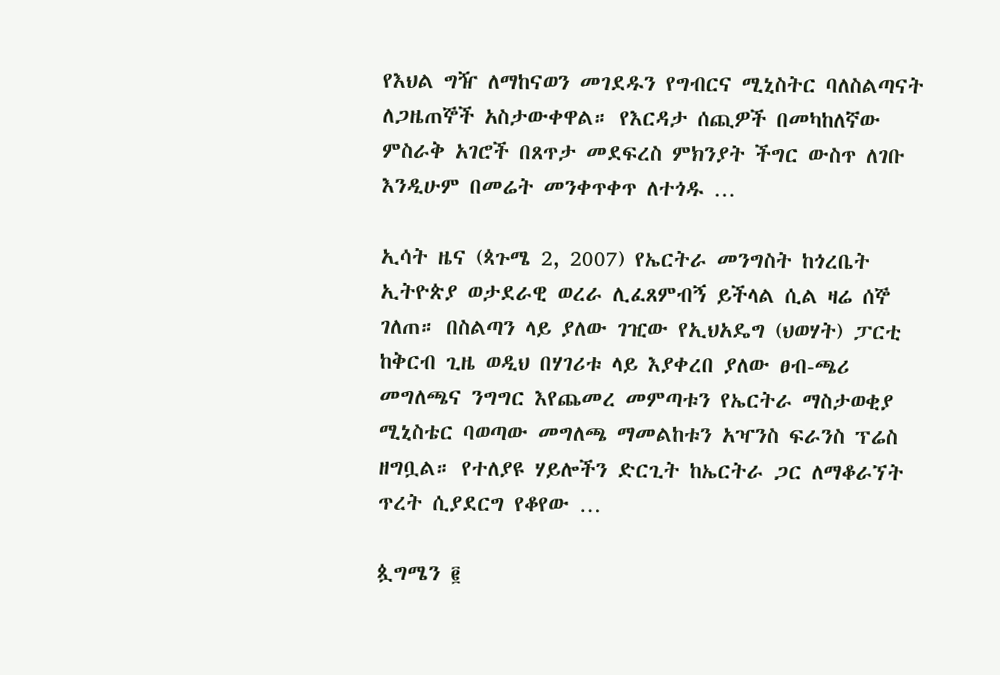የእህል ግዥ ለማከናወን መገደዱን የግብርና ሚኒስትር ባለስልጣናት ለጋዜጠኞች አስታውቀዋል። የእርዳታ ሰጪዎች በመካከለኛው ምስራቅ አገሮች በጸጥታ መደፍረስ ምክንያት ችግር ውስጥ ለገቡ እንዲሁም በመሬት መንቀጥቀጥ ለተጎዱ …

ኢሳት ዜና (ጳጉሜ 2, 2007) የኤርትራ መንግስት ከጎረቤት ኢትዮጵያ ወታደራዊ ወረራ ሊፈጸምብኝ ይችላል ሲል ዛሬ ሰኞ ገለጠ። በስልጣን ላይ ያለው ገዢው የኢህአዴግ (ህወሃት) ፓርቲ ከቅርብ ጊዜ ወዲህ በሃገሪቱ ላይ እያቀረበ ያለው ፀብ-ጫሪ መግለጫና ንግግር እየጨመረ መምጣቱን የኤርትራ ማስታወቂያ ሚኒስቴር ባወጣው መግለጫ ማመልከቱን አዣንስ ፍራንስ ፕሬስ ዘግቧል። የተለያዩ ሃይሎችን ድርጊት ከኤርትራ ጋር ለማቆራኘት ጥረት ሲያደርግ የቆየው …

ጷግሜን ፪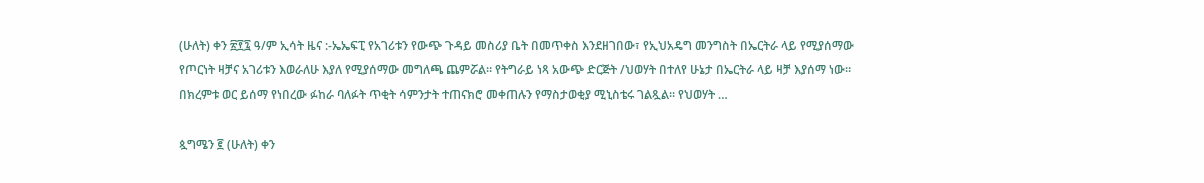(ሁለት) ቀን ፳፻፯ ዓ/ም ኢሳት ዜና :-ኤኤፍፒ የአገሪቱን የውጭ ጉዳይ መስሪያ ቤት በመጥቀስ እንደዘገበው፣ የኢህአዴግ መንግስት በኤርትራ ላይ የሚያሰማው የጦርነት ዛቻና አገሪቱን እወራለሁ እያለ የሚያሰማው መግለጫ ጨምሯል። የትግራይ ነጻ አውጭ ድርጅት /ህወሃት በተለየ ሁኔታ በኤርትራ ላይ ዛቻ እያሰማ ነው። በክረምቱ ወር ይሰማ የነበረው ፉከራ ባለፉት ጥቂት ሳምንታት ተጠናክሮ መቀጠሉን የማስታወቂያ ሚኒስቴሩ ገልጿል። የህወሃት …

ጷግሜን ፪ (ሁለት) ቀን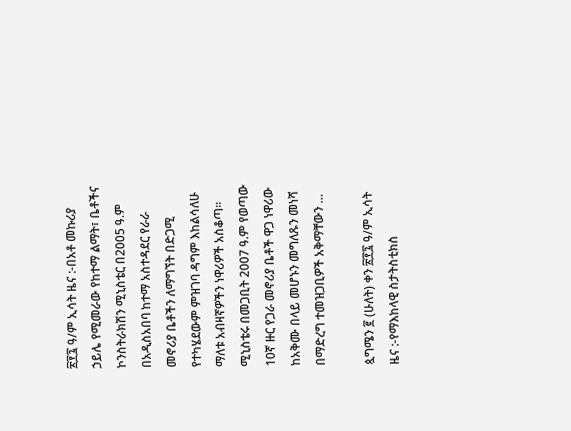፳፻፯ ዓ/ም ኢሳት ዜና :-በአቶ መኩሪያ ኃይሌ የሚመራው የከተማ ልማት፣ ቤቶችና ኮንስትራክሽን ሚኒስቴር በ2005 ዓ.ም በአዲስአበባ ከተማ አስተዳደር የራራ መኖሪያ ቤቶችን ለማግኘት በድጋሚ የተካሄደውም ምዝገባ ዳግም እከልሳለሁ ማለቱ አብዛኛዎችን ነዋሪዎች አስቆጣ፡፡ ሚኒስቴሩ በመጋቢት 2007 ዓ.ም የወጣው 10ኛ ዙር የጋራ መኖሪያ ቤቶች ዋጋ ነዋሪው ከአቅሙ በላይ መሆኑን መግለጹን መነሻ በማድረግ ተመዝጋቢዎች አቅማቸውን …

ጷግሜን ፪ (ሁለት) ቀን ፳፻፯ ዓ/ም ኢሳት ዜና :-የማእከላዊ ስታትስቲክስ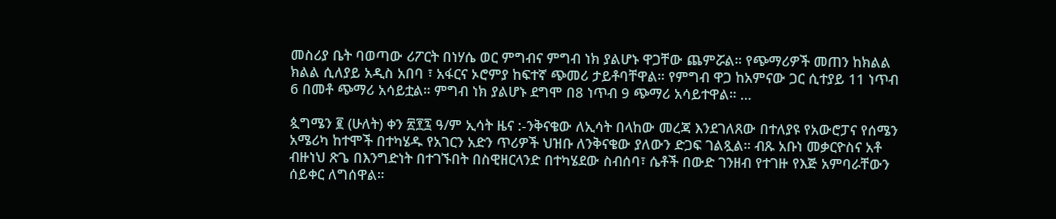መስሪያ ቤት ባወጣው ሪፖርት በነሃሴ ወር ምግብና ምግብ ነክ ያልሆኑ ዋጋቸው ጨምሯል። የጭማሪዎች መጠን ከክልል ክልል ሲለያይ አዲስ አበባ ፣ አፋርና ኦሮምያ ከፍተኛ ጭመሪ ታይቶባቸዋል። የምግብ ዋጋ ከአምናው ጋር ሲተያይ 11 ነጥብ 6 በመቶ ጭማሪ አሳይቷል። ምግብ ነክ ያልሆኑ ደግሞ በ8 ነጥብ 9 ጭማሪ አሳይተዋል። …

ጷግሜን ፪ (ሁለት) ቀን ፳፻፯ ዓ/ም ኢሳት ዜና :-ንቅናቄው ለኢሳት በላከው መረጃ እንደገለጸው በተለያዩ የአውሮፓና የሰሜን አሜሪካ ከተሞች በተካሄዱ የአገርን አድን ጥሪዎች ህዝቡ ለንቅናቄው ያለውን ድጋፍ ገልጿል። ብጹ አቡነ መቃርዮስና አቶ ብዙነህ ጽጌ በእንግድነት በተገኙበት በስዊዘርላንድ በተካሄደው ስብሰባ፣ ሴቶች በውድ ገንዘብ የተገዙ የእጅ አምባራቸውን ሰይቀር ለግሰዋል።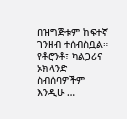በዝግጅቱም ከፍተኛ ገንዘብ ተሰብስቧል። የቶሮንቶ፣ ካልጋሪና ኦክላንድ ስብሰባዎችም እንዲሁ …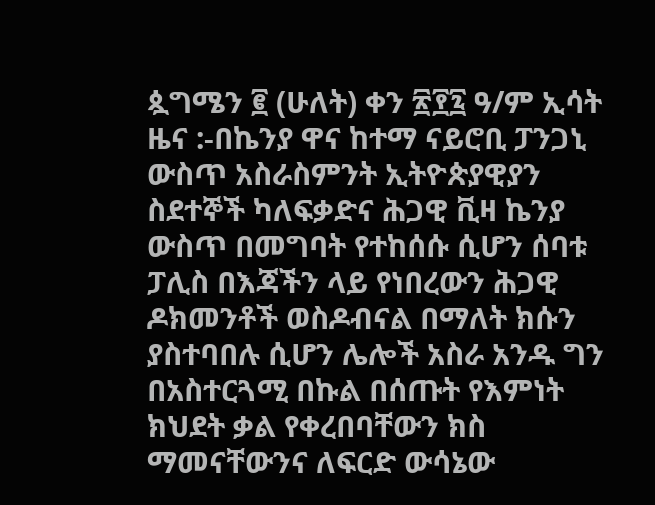ጷግሜን ፪ (ሁለት) ቀን ፳፻፯ ዓ/ም ኢሳት ዜና :-በኬንያ ዋና ከተማ ናይሮቢ ፓንጋኒ ውስጥ አስራስምንት ኢትዮጵያዊያን ስደተኞች ካለፍቃድና ሕጋዊ ቪዛ ኬንያ ውስጥ በመግባት የተከሰሱ ሲሆን ሰባቱ ፓሊስ በእጃችን ላይ የነበረውን ሕጋዊ ዶክመንቶች ወስዶብናል በማለት ክሱን ያስተባበሉ ሲሆን ሌሎች አስራ አንዱ ግን በአስተርጓሚ በኩል በሰጡት የእምነት ክህደት ቃል የቀረበባቸውን ክስ ማመናቸውንና ለፍርድ ውሳኔው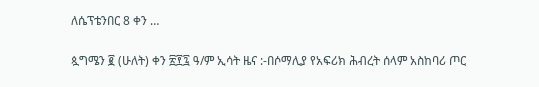ለሴፕቴንበር 8 ቀን …

ጷግሜን ፪ (ሁለት) ቀን ፳፻፯ ዓ/ም ኢሳት ዜና :-በሶማሊያ የአፍሪክ ሕብረት ሰላም አስከባሪ ጦር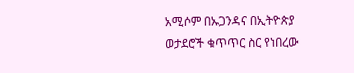አሚሶም በኡጋንዳና በኢትዮጵያ ወታደሮች ቁጥጥር ስር የነበረው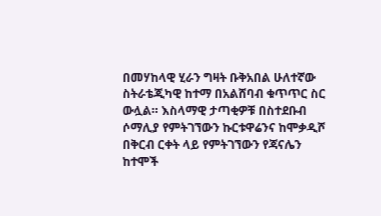በመሃከላዊ ሂራን ግዛት ቡቅአበል ሁለተኛው ስትራቴጂካዊ ከተማ በአልሸባብ ቁጥጥር ስር ውሏል። እስላማዊ ታጣቂዎቹ በስተደቡብ ሶማሊያ የምትገኘውን ኩርቱዋሬንና ከሞቃዲሾ በቅርብ ርቀት ላይ የምትገኘውን የጃናሌን ከተሞች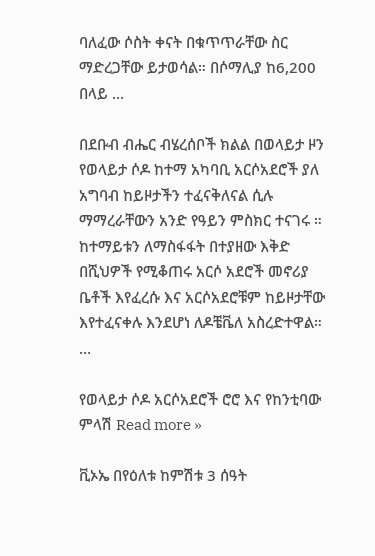ባለፈው ሶስት ቀናት በቁጥጥራቸው ስር ማድረጋቸው ይታወሳል። በሶማሊያ ከ6,200 በላይ …

በደቡብ ብሔር ብሄረሰቦች ክልል በወላይታ ዞን የወላይታ ሶዶ ከተማ አካባቢ አርሶአደሮች ያለ አግባብ ከይዞታችን ተፈናቅለናል ሲሉ ማማረራቸውን አንድ የዓይን ምስክር ተናገሩ ። ከተማይቱን ለማስፋፋት በተያዘው እቅድ በሺህዎች የሚቆጠሩ አርሶ አደሮች መኖሪያ ቤቶች እየፈረሱ እና አርሶአደሮቹም ከይዞታቸው እየተፈናቀሉ እንደሆነ ለዶቼቬለ አስረድተዋል። …

የወላይታ ሶዶ አርሶአደሮች ሮሮ እና የከንቲባው ምላሽ Read more »

ቪኦኤ በየዕለቱ ከምሽቱ 3 ሰዓት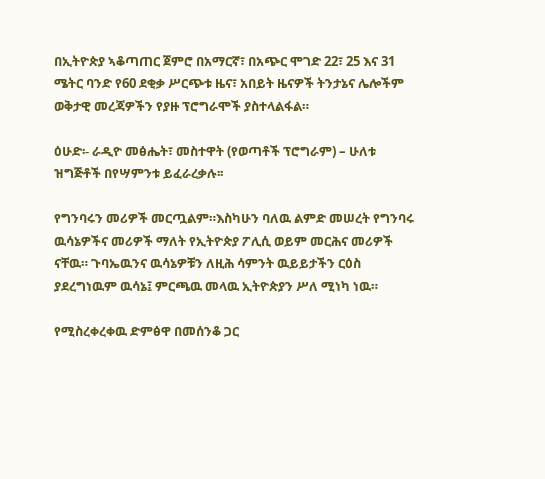በኢትዮጵያ ኣቆጣጠር ጀምሮ በአማርኛ፣ በአጭር ሞገድ 22፣ 25 እና 31 ሜትር ባንድ የ60 ደቂቃ ሥርጭቱ ዜና፣ አበይት ዜናዎች ትንታኔና ሌሎችም ወቅታዊ መረጃዎችን የያዙ ፕሮግራሞች ያስተላልፋል።

ዕሁድ፡- ራዲዮ መፅሔት፣ መስተዋት (የወጣቶች ፕሮግራም) – ሁለቱ ዝግጅቶች በየሣምንቱ ይፈራረቃሉ፡፡

የግንባሩን መሪዎች መርጧልም።እስካሁን ባለዉ ልምድ መሠረት የግንባሩ ዉሳኔዎችና መሪዎች ማለት የኢትዮጵያ ፖሊሲ ወይም መርሕና መሪዎች ናቸዉ። ጉባኤዉንና ዉሳኔዎቹን ለዚሕ ሳምንት ዉይይታችን ርዕስ ያደረግነዉም ዉሳኔ፤ ምርጫዉ መላዉ ኢትዮጵያን ሥለ ሚነካ ነዉ።

የሚስረቀረቀዉ ድምፅዋ በመሰንቆ ጋር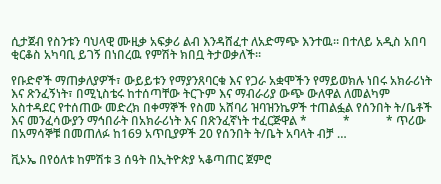ሲታጀብ የስንቱን ባህላዊ ሙዚቃ አፍቃሪ ልብ እንዳሸፈተ ለአድማጭ እንተዉ። በተለይ አዲስ አበባ ቂርቆስ አካባቢ ይገኝ በነበረዉ የምሽት ክበቧ ትታወቃለች።

የቡድኖች ማጠቃለያዎች፣ ውይይቱን የማያንጸባርቁ እና የጋራ አቋሞችን የማይወክሉ ነበሩ አክራሪነት እና ጽንፈኝነት፣ በሚኒስቴሩ ከተሰጣቸው ትርጉም እና ማብራሪያ ውጭ ውለዋል ለመልካም አስተዳደር የተሰጠው መድረክ በቀማኞች የስመ አሸባሪ ዝባዝንኬዎች ተጠልፏል የሰንበት ት/ቤቶች እና መንፈሳውያን ማኅበራት በአክራሪነት እና በጽንፈኛነት ተፈርጅዋል *            *            * ጥሪው በአማሳኞቹ በመጠለፉ ከ169 አጥቢያዎች 20 የሰንበት ት/ቤት አባላት ብቻ …

ቪኦኤ በየዕለቱ ከምሽቱ 3 ሰዓት በኢትዮጵያ ኣቆጣጠር ጀምሮ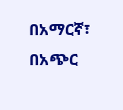በአማርኛ፣ በአጭር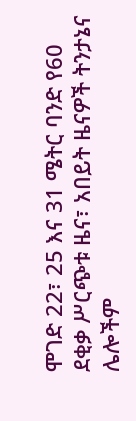ሞገድ 22፣ 25 እና 31 ሜትር ባንድ የ60 ደቂቃ ሥርጭቱ ዜና፣ አበይት ዜናዎች ትንታኔና ሌሎችም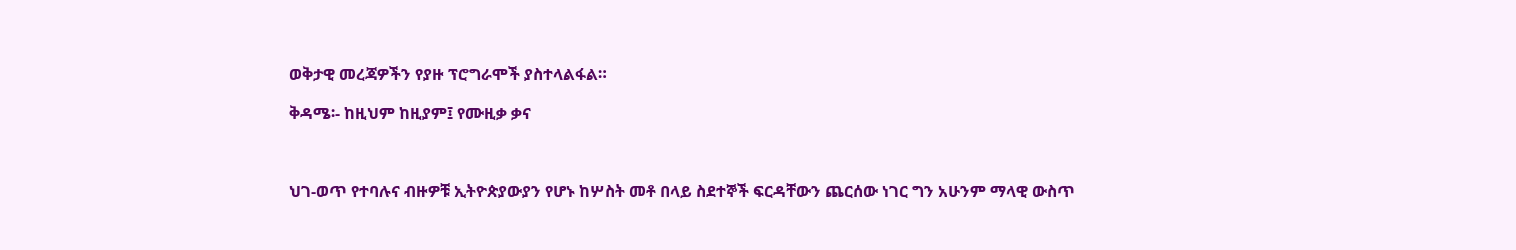ወቅታዊ መረጃዎችን የያዙ ፕሮግራሞች ያስተላልፋል።

ቅዳሜ፡- ከዚህም ከዚያም፤ የሙዚቃ ቃና



ህገ-ወጥ የተባሉና ብዙዎቹ ኢትዮጵያውያን የሆኑ ከሦስት መቶ በላይ ስደተኞች ፍርዳቸውን ጨርሰው ነገር ግን አሁንም ማላዊ ውስጥ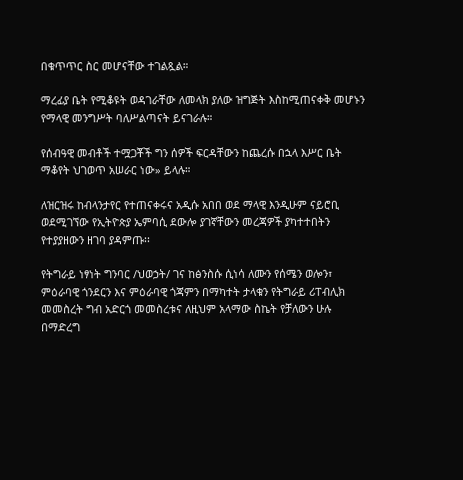በቁጥጥር ስር መሆናቸው ተገልጿል።

ማረፊያ ቤት የሚቆዩት ወዳገራቸው ለመላክ ያለው ዝግጅት እስከሚጠናቀቅ መሆኑን የማላዊ መንግሥት ባለሥልጣናት ይናገራሉ።

የሰብዓዊ መብቶች ተሟጋቾች ግን ሰዎች ፍርዳቸውን ከጨረሱ በኋላ እሥር ቤት ማቆየት ህገወጥ አሠራር ነው» ይላሉ።

ለዝርዝሩ ከብላንታየር የተጠናቀሩና አዲሱ አበበ ወደ ማላዊ እንዲሁም ናይሮቢ ወደሚገኘው የኢትዮጵያ ኤምባሲ ደውሎ ያገኛቸውን መረጃዎች ያካተተበትን የተያያዘውን ዘገባ ያዳምጡ፡፡

የትግራይ ነፃነት ግንባር /ህወኃት/ ገና ከፅንስሱ ሲነሳ ለሙን የሰሜን ወሎን፣ ምዕራባዊ ጎንደርን እና ምዕራባዊ ጎጃምን በማካተት ታላቁን የትግራይ ሪፐብሊክ መመስረት ግብ አድርጎ መመስረቱና ለዚህም አላማው ስኬት የቻለውን ሁሉ በማድረግ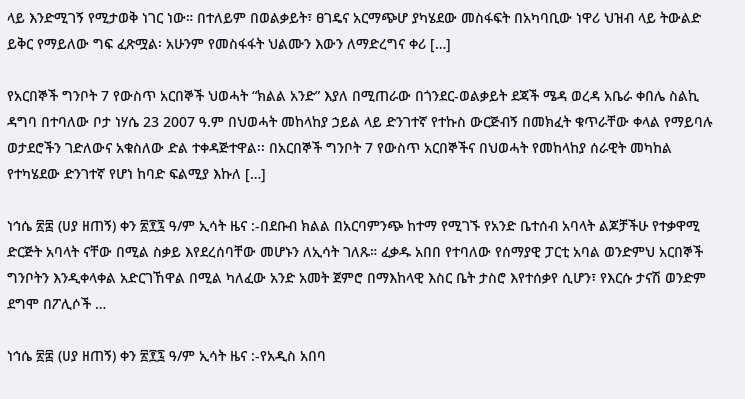ላይ እንድሚገኝ የሚታወቅ ነገር ነው። በተለይም በወልቃይት፣ ፀገዴና አርማጭሆ ያካሄደው መስፋፍት በአካባቢው ነዋሪ ህዝብ ላይ ትውልድ ይቅር የማይለው ግፍ ፈጽሟል፡ አሁንም የመስፋፋት ህልሙን እውን ለማድረግና ቀሪ […]

የአርበኞች ግንቦት 7 የውስጥ አርበኞች ህወሓት “ክልል አንድ” እያለ በሚጠራው በጎንደር-ወልቃይት ደጃች ሜዳ ወረዳ አቤራ ቀበሌ ስልኪ ዳግባ በተባለው ቦታ ነሃሴ 23 2007 ዓ.ም በህወሓት መከላከያ ኃይል ላይ ድንገተኛ የተኩስ ውርጅብኝ በመክፈት ቁጥራቸው ቀላል የማይባሉ ወታደሮችን ገድለውና አቁስለው ድል ተቀዳጅተዋል፡፡ በአርበኞች ግንቦት 7 የውስጥ አርበኞችና በህወሓት የመከላከያ ሰራዊት መካከል የተካሄደው ድንገተኛ የሆነ ከባድ ፍልሚያ እኩለ […]

ነኅሴ ፳፰ (ሀያ ዘጠኝ) ቀን ፳፻፯ ዓ/ም ኢሳት ዜና :-በደቡብ ክልል በአርባምንጭ ከተማ የሚገኙ የአንድ ቤተሰብ አባላት ልጆቻችሁ የተቃዋሚ ድርጅት አባላት ናቸው በሚል ስቃይ እየደረሰባቸው መሆኑን ለኢሳት ገለጹ። ፈቃዱ አበበ የተባለው የሰማያዊ ፓርቲ አባል ወንድምህ አርበኞች ግንቦትን እንዲቀላቀል አድርገኸዋል በሚል ካለፈው አንድ አመት ጀምሮ በማእከላዊ እስር ቤት ታስሮ እየተሰቃየ ሲሆን፣ የእርሱ ታናሽ ወንድም ደግሞ በፖሊሶች …

ነኅሴ ፳፰ (ሀያ ዘጠኝ) ቀን ፳፻፯ ዓ/ም ኢሳት ዜና :-የአዲስ አበባ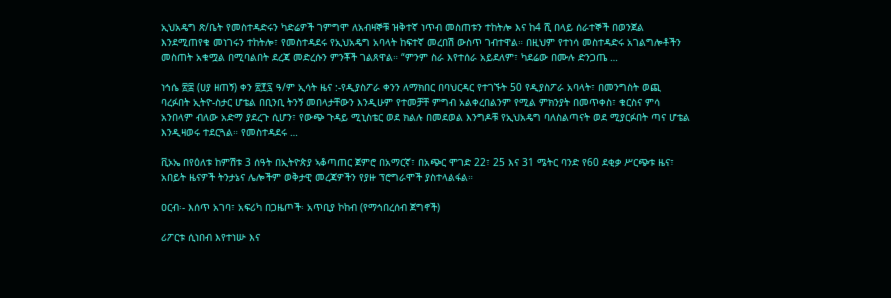ኢህአዴግ ጽ/ቤት የመስተዳድሩን ካድሬዎች ገምግሞ ለአብዛኞቹ ዝቅተኛ ነጥብ መስጠቱን ተከትሎ እና ከ4 ሺ በላይ ሰራተኞች በወንጀል እንደሚጠየቁ መነገሩን ተከትሎ፣ የመስተዳደሩ የኢህአዴግ አባላት ከፍተኛ መረበሽ ውስጥ ገብተዋል። በዚህም የተነሳ መስተዳድሩ አገልግሎቶችን መስጠት አቁሟል በሚባልበት ደረጃ መድረሱን ምንቾች ገልጸዋል። “ምንም ስራ እየተሰራ አይደለም፣ ካደሬው በሙሉ ድንጋጤ …

ነኅሴ ፳፰ (ሀያ ዘጠኝ) ቀን ፳፻፯ ዓ/ም ኢሳት ዜና :-የዲያስፖራ ቀንን ለማክበር በባህርዳር የተገኙት 50 የዲያስፖራ አባላት፣ በመንግስት ወጪ ባረፉበት ኢትዮ-ስታር ሆቴል በቢንቢ ትንኝ መበላታቸውን እንዲሁም የተመቻቸ ምግብ አልቀረበልንም የሚል ምክንያት በመጥቀስ፣ ቁርስና ምሳ አንበላም ብለው አድማ ያደረጉ ሲሆን፣ የውጭ ጉዳይ ሚኒስቴር ወደ ክልሉ በመደወል እንግዶቹ የኢህአዴግ ባለስልጣናት ወደ ሚያርፉበት ጣና ሆቴል እንዲዛወሩ ተደርጓል። የመስተዳደሩ …

ቪኦኤ በየዕለቱ ከምሽቱ 3 ሰዓት በኢትዮጵያ ኣቆጣጠር ጀምሮ በአማርኛ፣ በአጭር ሞገድ 22፣ 25 እና 31 ሜትር ባንድ የ60 ደቂቃ ሥርጭቱ ዜና፣ አበይት ዜናዎች ትንታኔና ሌሎችም ወቅታዊ መረጃዎችን የያዙ ፕሮግራሞች ያስተላልፋል።

ዐርብ፡- እሰጥ አገባ፣ አፍሪካ በጋዜጦች፡ አጥቢያ ኮከብ (የማኅበረሰብ ጀግኖች)

ሪፖርቱ ሲነበብ እየተነሡ እና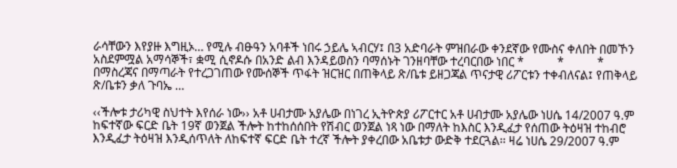ራሳቸውን እየያዙ እግዚኦ… የሚሉ ብፁዓን አባቶች ነበሩ ኃይሌ ኣብርሃ፤ በ3 አድባራት ምዝበራው ቀንደኛው የሙስና ቀለበት በመኾን አስደምሟል አማሳኞች፣ ቋሚ ሲኖዶሱ በአንድ ልብ እንዳይወስን ባማሰኑት ገንዘባቸው ተረባርበው ነበር *           *           * በማስረጃና በማጣራት የተረጋገጠው የሙሰኞች ጥፋት ዝርዝር በጠቅላይ ጽ/ቤቱ ይዘጋጃል ጥናታዊ ሪፖርቱን ተቀብለናል፤ የጠቅላይ ጽ/ቤቱን ቃለ ጉባኤ …

‹‹ችሎቱ ታሪካዊ ስህተት እየሰራ ነው›› አቶ ሀብታሙ አያሌው በነገረ ኢትዮጵያ ሪፖርተር አቶ ሀብታሙ አያሌው ነሀሴ 14/2007 ዓ.ም ከፍተኛው ፍርድ ቤት 19ኛ ወንጀል ችሎት ከተከሰሰበት የሽብር ወንጀል ነጻ ነው በማለት ከእስር እንዲፈታ የሰጠው ትዕዛዝ ተከብሮ እንዲፈታ ትዕዛዝ እንዲሰጥለት ለከፍተኛ ፍርድ ቤት ተረኛ ችሎት ያቀረበው አቤቱታ ውድቅ ተደርጓል፡፡ ዛሬ ነሀሴ 29/2007 ዓ.ም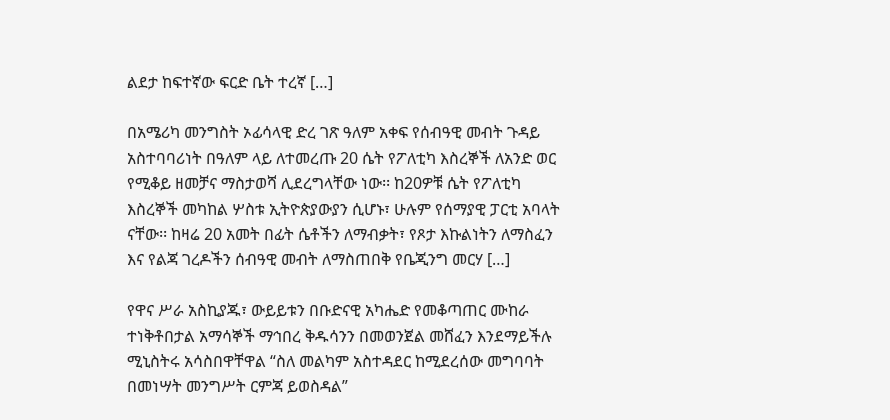ልደታ ከፍተኛው ፍርድ ቤት ተረኛ […]

በአሜሪካ መንግስት ኦፊሳላዊ ድረ ገጽ ዓለም አቀፍ የሰብዓዊ መብት ጉዳይ አስተባባሪነት በዓለም ላይ ለተመረጡ 20 ሴት የፖለቲካ እስረኞች ለአንድ ወር የሚቆይ ዘመቻና ማስታወሻ ሊደረግላቸው ነው፡፡ ከ20ዎቹ ሴት የፖለቲካ እስረኞች መካከል ሦስቱ ኢትዮጵያውያን ሲሆኑ፣ ሁሉም የሰማያዊ ፓርቲ አባላት ናቸው፡፡ ከዛሬ 20 አመት በፊት ሴቶችን ለማብቃት፣ የጾታ እኩልነትን ለማስፈን እና የልጃ ገረዶችን ሰብዓዊ መብት ለማስጠበቅ የቤጂንግ መርሃ […]

የዋና ሥራ አስኪያጁ፣ ውይይቱን በቡድናዊ አካሔድ የመቆጣጠር ሙከራ ተነቅቶበታል አማሳኞች ማኅበረ ቅዱሳንን በመወንጀል መሸፈን እንደማይችሉ ሚኒስትሩ አሳስበዋቸዋል “ስለ መልካም አስተዳደር ከሚደረሰው መግባባት በመነሣት መንግሥት ርምጃ ይወስዳል”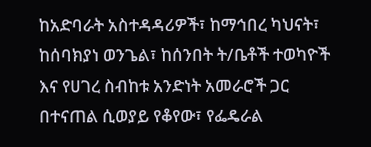ከአድባራት አስተዳዳሪዎች፣ ከማኅበረ ካህናት፣ ከሰባክያነ ወንጌል፣ ከሰንበት ት/ቤቶች ተወካዮች እና የሀገረ ስብከቱ አንድነት አመራሮች ጋር በተናጠል ሲወያይ የቆየው፣ የፌዴራል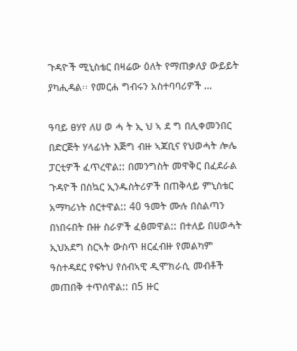ጉዳዮች ሚኒስቴር በዛሬው ዕለት የማጠቃለያ ውይይት ያካሒዳል፡፡ የመርሐ ግብሩን አስተባባሪዎች …

ዓባይ ፀሃየ ለሀ ወ ሓ ት ኢ ህ ኣ ደ ግ በሊቀመንበር በድርጅት ሃላፊነት እጅግ ብዙ ኣጃቢና የህወሓት ሎሌ ፓርቲዎች ፈጥረዋል:: በመንግስት መዋቅር በፈደራል ጉዳዮች በስኳር ኢንዱስትሪዎች በጠቅላይ ምኒስቴር አማካሪነት ሰርተዋል:: 40 ዓመት ሙሉ በስልጣን በነበሩበት ቡዙ ስራዎች ፈፅመዋል:: በተለይ በሀወሓት ኢህአደግ ስርኣት ውስጥ ዘርፈብዙ የመልካም ዓስተዳደር የፍትህ የሰብኣዊ ዲሞክራሲ መብቶች መጠበቅ ተጥሰዋል:: በ5 ዙር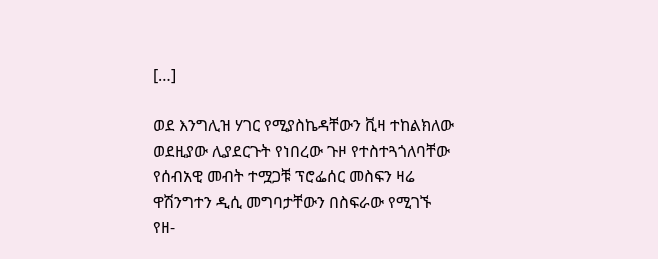[…]

ወደ እንግሊዝ ሃገር የሚያስኬዳቸውን ቪዛ ተከልክለው ወደዚያው ሊያደርጉት የነበረው ጉዞ የተስተጓጎለባቸው የሰብአዊ መብት ተሟጋቹ ፕሮፌሰር መስፍን ዛሬ ዋሽንግተን ዲሲ መግባታቸውን በስፍራው የሚገኙ የዘ-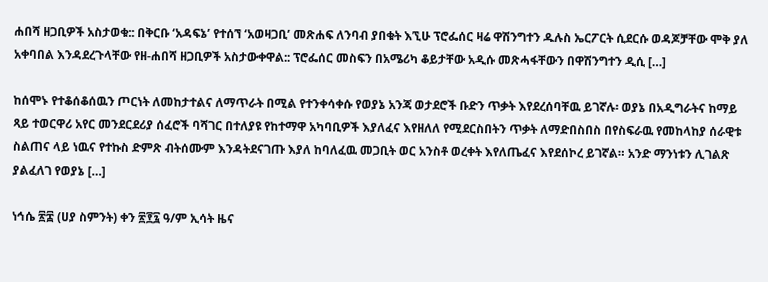ሐበሻ ዘጋቢዎች አስታወቁ:: በቅርቡ ‘አዳፍኔ’ የተሰኘ ‘አወዛጋቢ’ መጽሐፍ ለንባብ ያበቁት እኚሁ ፕሮፌሰር ዛሬ ዋሽንግተን ዱሉስ ኤርፖርት ሲደርሱ ወዳጆቻቸው ሞቅ ያለ አቀባበል እንዳደረጉላቸው የዘ-ሐበሻ ዘጋቢዎች አስታውቀዋል:: ፕሮፌሰር መስፍን በአሜሪካ ቆይታቸው አዲሱ መጽሓፋቸውን በዋሽንግተን ዲሲ […]

ከሰሞኑ የተቆሰቆሰዉን ጦርነት ለመከታተልና ለማጥራት በሚል የተንቀሳቀሱ የወያኔ አንጃ ወታደሮች ቡድን ጥቃት እየደረሰባቸዉ ይገኛሉ፡ ወያኔ በአዲግራትና ከማይ ጻይ ተወርዋሪ አየር መንደርደሪያ ሰፈሮች ባሻገር በተለያዩ የከተማዋ አካባቢዎች እያለፈና እየዘለለ የሚደርስበትን ጥቃት ለማድበስበስ በየስፍራዉ የመከላከያ ሰራዊቱ ስልጠና ላይ ነዉና የተኩስ ድምጽ ብትሰሙም እንዳትደናገጡ እያለ ከባለፈዉ መጋቢት ወር አንስቶ ወረቀት እየለጤፈና እየደሰኮረ ይገኛል። አንድ ማንነቱን ሊገልጽ ያልፈለገ የወያኔ […]

ነኅሴ ፳፰ (ሀያ ስምንት) ቀን ፳፻፯ ዓ/ም ኢሳት ዜና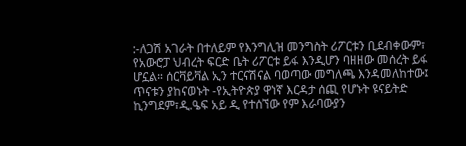:-ለጋሽ አገራት በተለይም የእንግሊዝ መንግስት ሪፖርቱን ቢደብቀውም፣ የአውሮፓ ህብረት ፍርድ ቤት ሪፖርቱ ይፋ እንዲሆን ባዘዘው መሰረት ይፋ ሆኗል። ሰርቫይቫል ኢን ተርናሽናል ባወጣው መግለጫ እንዳመለከተው፤ ጥናቱን ያከናወኑት -የኢትዮጵያ ዋነኛ እርዳታ ሰጪ የሆኑት ዩናይትድ ኪንግደም፣ዲ.ዔፍ አይ ዲ የተሰኘው የም እራባውያን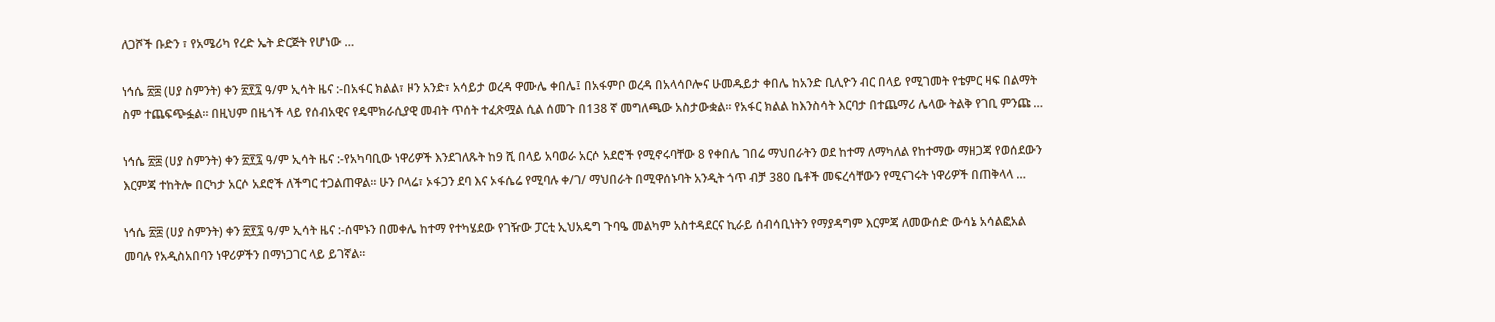ለጋሾች ቡድን ፣ የአሜሪካ የረድ ኤት ድርጅት የሆነው …

ነኅሴ ፳፰ (ሀያ ስምንት) ቀን ፳፻፯ ዓ/ም ኢሳት ዜና :-በአፋር ክልል፣ ዞን አንድ፣ አሳይታ ወረዳ ዋሙሌ ቀበሌ፤ በአፋምቦ ወረዳ በአላሳቦሎና ሁመዱይታ ቀበሌ ከአንድ ቢሊዮን ብር በላይ የሚገመት የቴምር ዛፍ በልማት ስም ተጨፍጭፏል። በዚህም በዜጎች ላይ የሰብአዊና የዴሞክራሲያዊ መብት ጥሰት ተፈጽሟል ሲል ሰመጉ በ138 ኛ መግለጫው አስታውቋል። የአፋር ክልል ከእንስሳት እርባታ በተጨማሪ ሌላው ትልቅ የገቢ ምንጩ …

ነኅሴ ፳፰ (ሀያ ስምንት) ቀን ፳፻፯ ዓ/ም ኢሳት ዜና :-የአካባቢው ነዋሪዎች እንደገለጹት ከ9 ሺ በላይ አባወራ አርሶ አደሮች የሚኖሩባቸው 8 የቀበሌ ገበሬ ማህበራትን ወደ ከተማ ለማካለል የከተማው ማዘጋጃ የወሰደውን እርምጃ ተከትሎ በርካታ አርሶ አደሮች ለችግር ተጋልጠዋል። ሁን ቦላሬ፣ ኦፋጋን ደባ እና ኦፋሴሬ የሚባሉ ቀ/ገ/ ማህበራት በሚዋሰኑባት አንዲት ጎጥ ብቻ 380 ቤቶች መፍረሳቸውን የሚናገሩት ነዋሪዎች በጠቅላላ …

ነኅሴ ፳፰ (ሀያ ስምንት) ቀን ፳፻፯ ዓ/ም ኢሳት ዜና :-ሰሞኑን በመቀሌ ከተማ የተካሄደው የገዥው ፓርቲ ኢህአዴግ ጉባዔ መልካም አስተዳደርና ኪራይ ሰብሳቢነትን የማያዳግም እርምጃ ለመውሰድ ውሳኔ አሳልፎአል መባሉ የአዲስአበባን ነዋሪዎችን በማነጋገር ላይ ይገኛል፡፡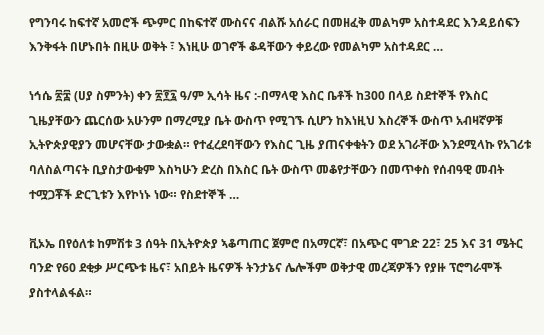የግንባሩ ከፍተኛ አመሮች ጭምር በከፍተኛ ሙስናና ብልሹ አሰራር በመዘፈቅ መልካም አስተዳደር እንዳይሰፍን እንቅፋት በሆኑበት በዚሁ ወቅት ፣ እነዚሁ ወገኖች ቆዳቸውን ቀይረው የመልካም አስተዳደር …

ነኅሴ ፳፰ (ሀያ ስምንት) ቀን ፳፻፯ ዓ/ም ኢሳት ዜና :-በማላዊ እስር ቤቶች ከ300 በላይ ስደተኞች የእስር ጊዜያቸውን ጨርሰው አሁንም በማረሚያ ቤት ውስጥ የሚገኙ ሲሆን ከእነዚህ እስረኞች ውስጥ አብዛኛዎቹ ኢትዮጵያዊያን መሆናቸው ታውቋል። የተፈረደባቸውን የእስር ጊዜ ያጠናቀቁትን ወደ አገራቸው እንደሚላኩ የአገሪቱ ባለስልጣናት ቢያስታውቁም እስካሁን ድረስ በእስር ቤት ውስጥ መቆየታቸውን በመጥቀስ የሰብዓዊ መብት ተሟጋቾች ድርጊቱን እየኮነኑ ነው። የስደተኞች …

ቪኦኤ በየዕለቱ ከምሽቱ 3 ሰዓት በኢትዮጵያ ኣቆጣጠር ጀምሮ በአማርኛ፣ በአጭር ሞገድ 22፣ 25 እና 31 ሜትር ባንድ የ60 ደቂቃ ሥርጭቱ ዜና፣ አበይት ዜናዎች ትንታኔና ሌሎችም ወቅታዊ መረጃዎችን የያዙ ፕሮግራሞች ያስተላልፋል።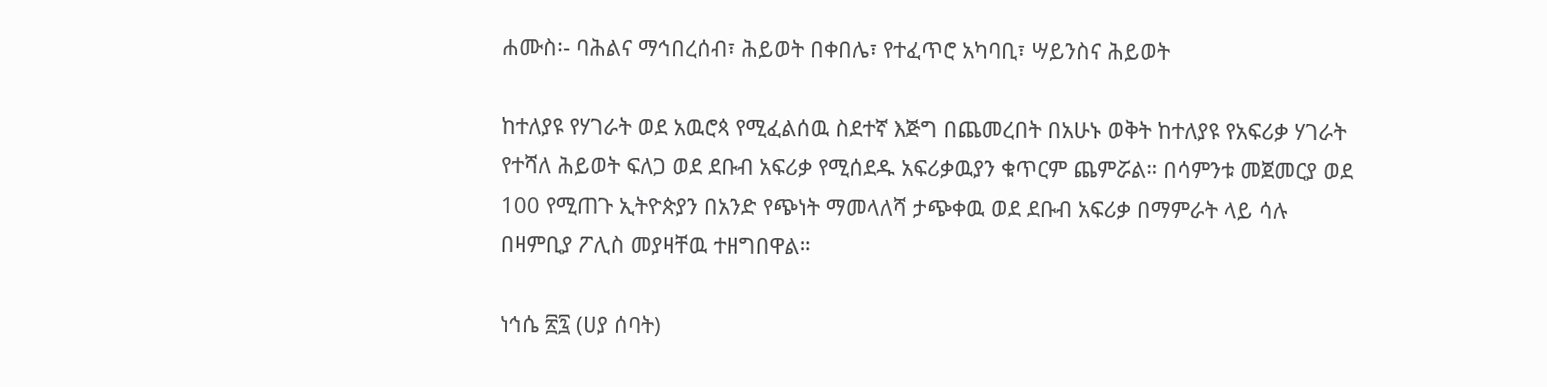ሐሙስ፡- ባሕልና ማኅበረሰብ፣ ሕይወት በቀበሌ፣ የተፈጥሮ አካባቢ፣ ሣይንስና ሕይወት

ከተለያዩ የሃገራት ወደ አዉሮጳ የሚፈልሰዉ ስደተኛ እጅግ በጨመረበት በአሁኑ ወቅት ከተለያዩ የአፍሪቃ ሃገራት የተሻለ ሕይወት ፍለጋ ወደ ደቡብ አፍሪቃ የሚሰደዱ አፍሪቃዉያን ቁጥርም ጨምሯል። በሳምንቱ መጀመርያ ወደ 100 የሚጠጉ ኢትዮጵያን በአንድ የጭነት ማመላለሻ ታጭቀዉ ወደ ደቡብ አፍሪቃ በማምራት ላይ ሳሉ በዛምቢያ ፖሊስ መያዛቸዉ ተዘግበዋል።

ነኅሴ ፳፯ (ሀያ ሰባት)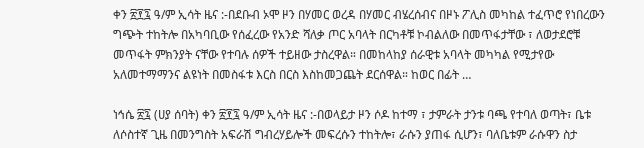ቀን ፳፻፯ ዓ/ም ኢሳት ዜና :-በደቡብ ኦሞ ዞን በሃመር ወረዳ በሃመር ብሄረሰብና በዞኑ ፖሊስ መካከል ተፈጥሮ የነበረውን ግጭት ተከትሎ በአካባቢው የሰፈረው የአንድ ሻለቃ ጦር አባላት በርካቶቹ ኮብልለው በመጥፋታቸው ፣ ለወታደሮቹ መጥፋት ምክንያት ናቸው የተባሉ ሰዎች ተይዘው ታስረዋል። በመከላከያ ሰራዊቱ አባላት መካካል የሚታየው አለመተማማንና ልዩነት በመስፋቱ እርስ በርስ እስከመጋጨት ደርሰዋል። ከወር በፊት …

ነኅሴ ፳፯ (ሀያ ሰባት) ቀን ፳፻፯ ዓ/ም ኢሳት ዜና :-በወላይታ ዞን ሶዶ ከተማ ፣ ታምራት ታንቱ ባጫ የተባለ ወጣት፣ ቤቱ ለሶስተኛ ጊዜ በመንግስት አፍራሽ ግብረሃይሎች መፍረሱን ተከትሎ፣ ራሱን ያጠፋ ሲሆን፣ ባለቤቱም ራሱዋን ስታ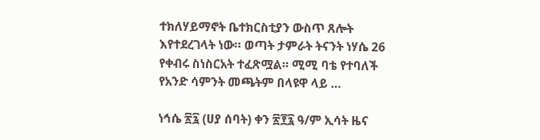ተክለሃይማኖት ቤተክርስቲያን ውስጥ ጸሎት እየተደረገላት ነው። ወጣት ታምራት ትናንት ነሃሴ 26 የቀብሩ ስነስርአት ተፈጽሟል። ሚሚ ባቴ የተባለች የአንድ ሳምንት መጫትም በላዩዋ ላይ …

ነኅሴ ፳፯ (ሀያ ሰባት) ቀን ፳፻፯ ዓ/ም ኢሳት ዜና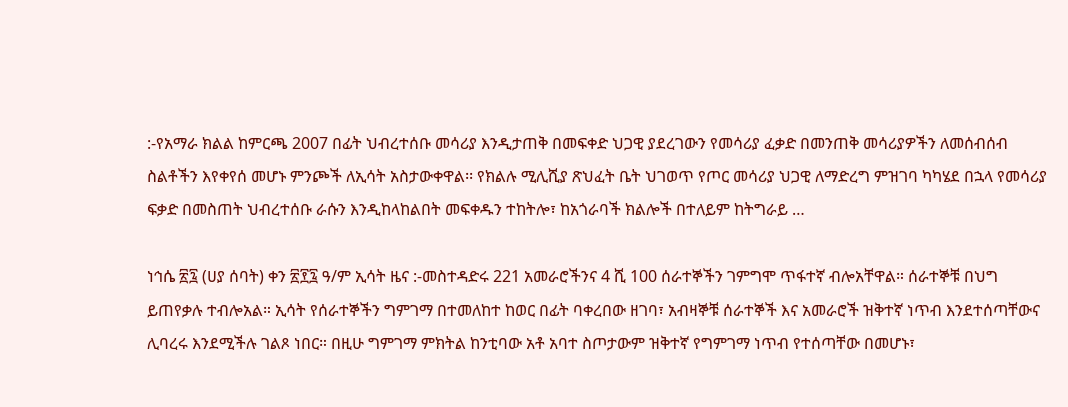:-የአማራ ክልል ከምርጫ 2007 በፊት ህብረተሰቡ መሳሪያ እንዲታጠቅ በመፍቀድ ህጋዊ ያደረገውን የመሳሪያ ፈቃድ በመንጠቅ መሳሪያዎችን ለመሰብሰብ ስልቶችን እየቀየሰ መሆኑ ምንጮች ለኢሳት አስታውቀዋል፡፡ የክልሉ ሚሊሺያ ጽህፈት ቤት ህገወጥ የጦር መሳሪያ ህጋዊ ለማድረግ ምዝገባ ካካሄደ በኋላ የመሳሪያ ፍቃድ በመስጠት ህብረተሰቡ ራሱን እንዲከላከልበት መፍቀዱን ተከትሎ፣ ከአጎራባች ክልሎች በተለይም ከትግራይ …

ነኅሴ ፳፯ (ሀያ ሰባት) ቀን ፳፻፯ ዓ/ም ኢሳት ዜና :-መስተዳድሩ 221 አመራሮችንና 4 ሺ 100 ሰራተኞችን ገምግሞ ጥፋተኛ ብሎአቸዋል። ሰራተኞቹ በህግ ይጠየቃሉ ተብሎአል። ኢሳት የሰራተኞችን ግምገማ በተመለከተ ከወር በፊት ባቀረበው ዘገባ፣ አብዛኞቹ ሰራተኞች እና አመራሮች ዝቅተኛ ነጥብ እንደተሰጣቸውና ሊባረሩ እንደሚችሉ ገልጾ ነበር። በዚሁ ግምገማ ምክትል ከንቲባው አቶ አባተ ስጦታውም ዝቅተኛ የግምገማ ነጥብ የተሰጣቸው በመሆኑ፣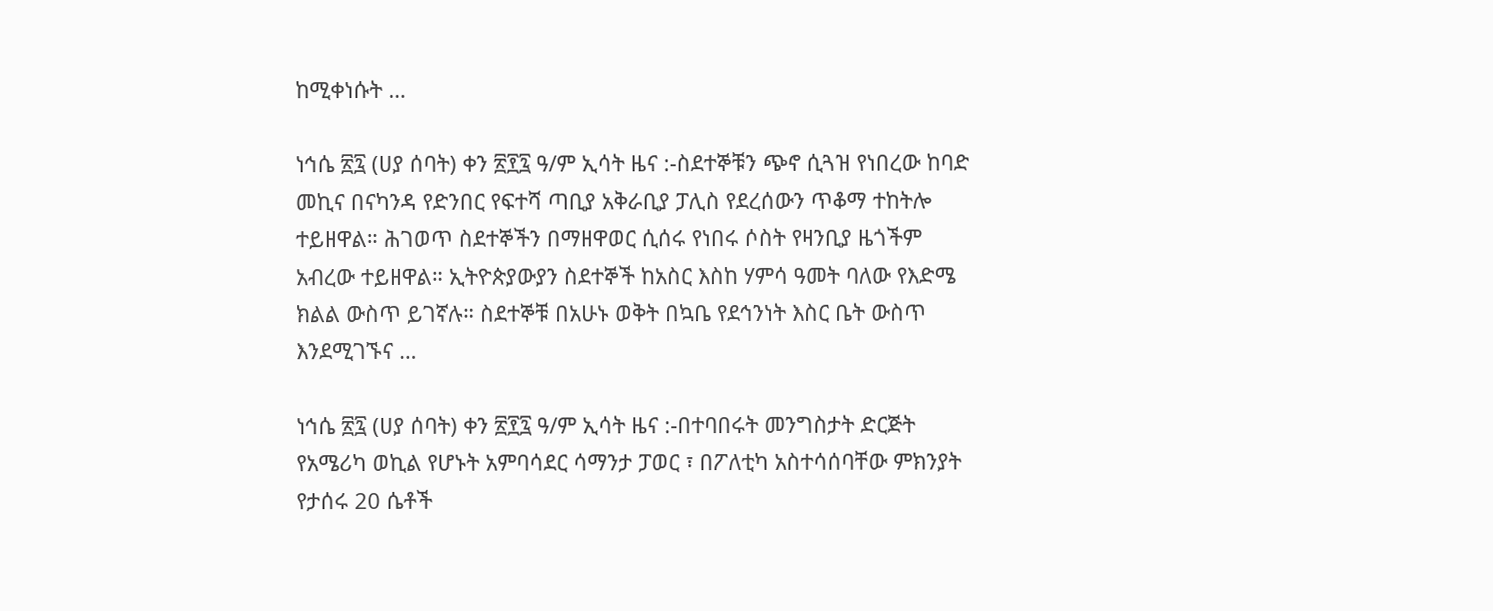ከሚቀነሱት …

ነኅሴ ፳፯ (ሀያ ሰባት) ቀን ፳፻፯ ዓ/ም ኢሳት ዜና :-ስደተኞቹን ጭኖ ሲጓዝ የነበረው ከባድ መኪና በናካንዳ የድንበር የፍተሻ ጣቢያ አቅራቢያ ፓሊስ የደረሰውን ጥቆማ ተከትሎ ተይዘዋል። ሕገወጥ ስደተኞችን በማዘዋወር ሲሰሩ የነበሩ ሶስት የዛንቢያ ዜጎችም አብረው ተይዘዋል። ኢትዮጵያውያን ስደተኞች ከአስር እስከ ሃምሳ ዓመት ባለው የእድሜ ክልል ውስጥ ይገኛሉ። ስደተኞቹ በአሁኑ ወቅት በኳቤ የደኅንነት እስር ቤት ውስጥ እንደሚገኙና …

ነኅሴ ፳፯ (ሀያ ሰባት) ቀን ፳፻፯ ዓ/ም ኢሳት ዜና :-በተባበሩት መንግስታት ድርጅት የአሜሪካ ወኪል የሆኑት አምባሳደር ሳማንታ ፓወር ፣ በፖለቲካ አስተሳሰባቸው ምክንያት የታሰሩ 20 ሴቶች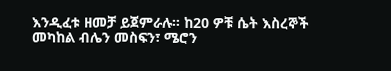እንዲፈቱ ዘመቻ ይጀምራሉ። ከ20 ዎቹ ሴት እስረኞች መካከል ብሌን መስፍን፣ ሜሮን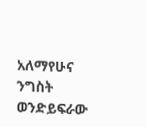አለማየሁና ንግስት ወንድይፍራው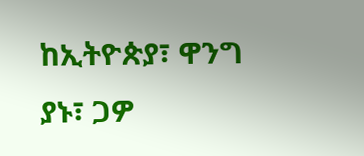ከኢትዮጵያ፣ ዋንግ ያኑ፣ ጋዎ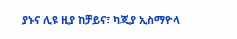ያኑና ሊዩ ዚያ ከቻይና፣ ካጂያ ኢስማዮላ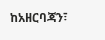ከአዘርባጃን፣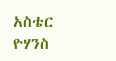አስቴር ዮሃንስ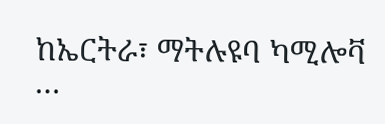ከኤርትራ፣ ማትሉዩባ ካሚሎቫ …